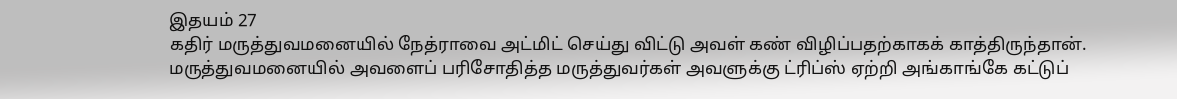இதயம் 27
கதிர் மருத்துவமனையில் நேத்ராவை அட்மிட் செய்து விட்டு அவள் கண் விழிப்பதற்காகக் காத்திருந்தான். மருத்துவமனையில் அவளைப் பரிசோதித்த மருத்துவர்கள் அவளுக்கு ட்ரிப்ஸ் ஏற்றி அங்காங்கே கட்டுப்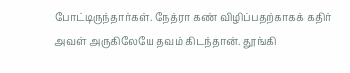போட்டிருந்தார்கள். நேத்ரா கண் விழிப்பதற்காகக் கதிர் அவள் அருகிலேயே தவம் கிடந்தான். தூங்கி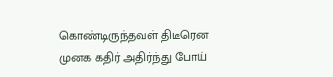கொண்டிருந்தவள் திடீரென முனக கதிர் அதிர்ந்து போய்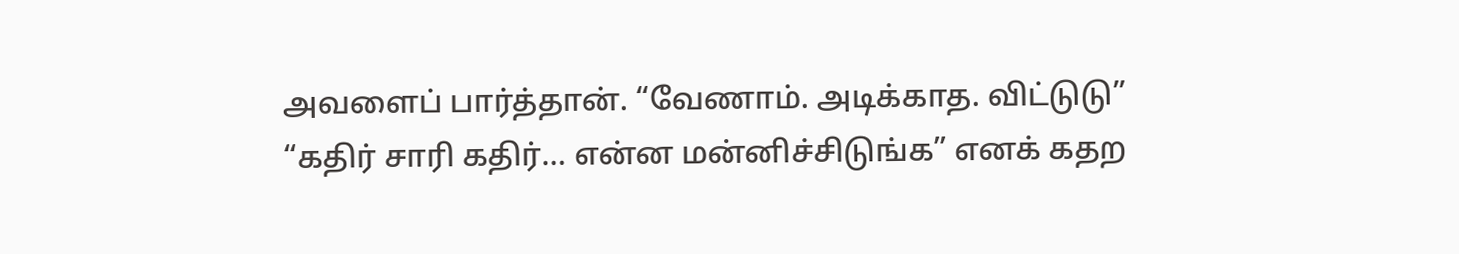அவளைப் பார்த்தான். “வேணாம். அடிக்காத. விட்டுடு” “கதிர் சாரி கதிர்… என்ன மன்னிச்சிடுங்க” எனக் கதற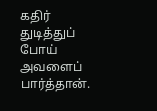கதிர் துடித்துப் போய் அவளைப் பார்த்தான்.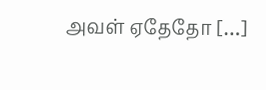அவள் ஏதேதோ […]